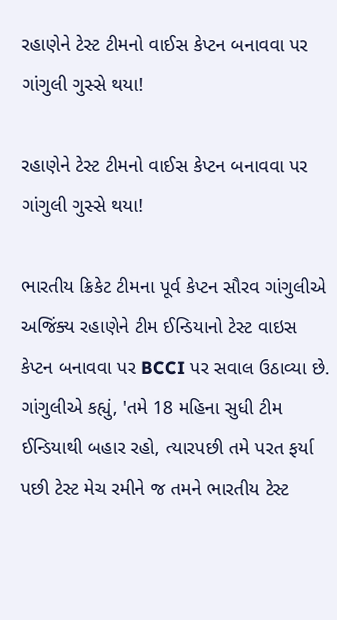રહાણેને ટેસ્ટ ટીમનો વાઈસ કેપ્ટન બનાવવા પર ગાંગુલી ગુસ્સે થયા!

રહાણેને ટેસ્ટ ટીમનો વાઈસ કેપ્ટન બનાવવા પર ગાંગુલી ગુસ્સે થયા!

ભારતીય ક્રિકેટ ટીમના પૂર્વ કેપ્ટન સૌરવ ગાંગુલીએ અજિંક્ય રહાણેને ટીમ ઈન્ડિયાનો ટેસ્ટ વાઇસ કેપ્ટન બનાવવા પર BCCI પર સવાલ ઉઠાવ્યા છે. ગાંગુલીએ કહ્યું, 'તમે 18 મહિના સુધી ટીમ ઈન્ડિયાથી બહાર રહો, ત્યારપછી તમે પરત ફર્યા પછી ટેસ્ટ મેચ રમીને જ તમને ભારતીય ટેસ્ટ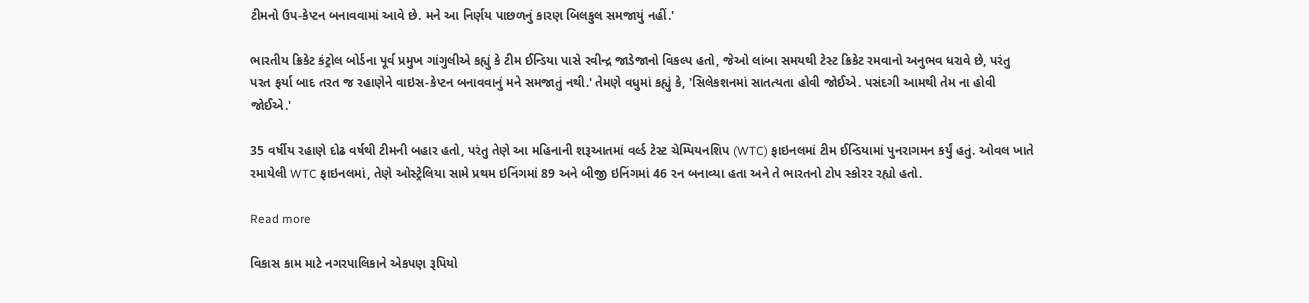ટીમનો ઉપ-કેપ્ટન બનાવવામાં આવે છે. મને આ નિર્ણય પાછળનું કારણ બિલકુલ સમજાયું નહીં.'

ભારતીય ક્રિકેટ કંટ્રોલ બોર્ડના પૂર્વ પ્રમુખ ગાંગુલીએ કહ્યું કે ટીમ ઈન્ડિયા પાસે રવીન્દ્ર જાડેજાનો વિકલ્પ હતો, જેઓ લાંબા સમયથી ટેસ્ટ ક્રિકેટ રમવાનો અનુભવ ધરાવે છે, પરંતુ પરત ફર્યા બાદ તરત જ રહાણેને વાઇસ-કેપ્ટન બનાવવાનું મને સમજાતું નથી.' તેમણે વધુમાં કહ્યું કે, 'સિલેકશનમાં સાતત્યતા હોવી જોઈએ. પસંદગી આમથી તેમ ના હોવી જોઈએ.'

35 વર્ષીય રહાણે દોઢ વર્ષથી ટીમની બહાર હતો, પરંતુ તેણે આ મહિનાની શરૂઆતમાં વર્લ્ડ ટેસ્ટ ચેમ્પિયનશિપ (WTC) ફાઇનલમાં ટીમ ઈન્ડિયામાં પુનરાગમન કર્યું હતું. ઓવલ ખાતે રમાયેલી WTC ફાઇનલમાં, તેણે ઓસ્ટ્રેલિયા સામે પ્રથમ ઇનિંગમાં 89 અને બીજી ઇનિંગમાં 46 રન બનાવ્યા હતા અને તે ભારતનો ટોપ સ્કોરર રહ્યો હતો.

Read more

વિકાસ કામ માટે નગરપાલિકાને એકપણ રૂપિયો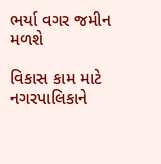ભર્યા વગર જમીન મળશે

વિકાસ કામ માટે નગરપાલિકાને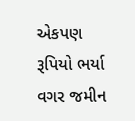એકપણ રૂપિયો ભર્યા વગર જમીન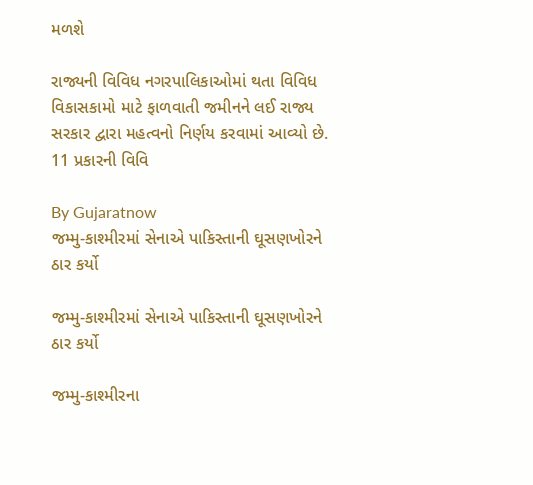મળશે

રાજ્યની વિવિધ નગરપાલિકાઓમાં થતા વિવિધ વિકાસકામો માટે ફાળવાતી જમીનને લઈ રાજ્ય સરકાર દ્વારા મહત્વનો નિર્ણય કરવામાં આવ્યો છે. 11 પ્રકારની વિવિ

By Gujaratnow
જમ્મુ-કાશ્મીરમાં સેનાએ પાકિસ્તાની ઘૂસણખોરને ઠાર કર્યો

જમ્મુ-કાશ્મીરમાં સેનાએ પાકિસ્તાની ઘૂસણખોરને ઠાર કર્યો

જમ્મુ-કાશ્મીરના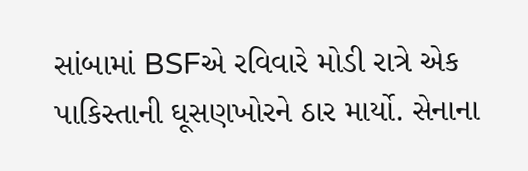સાંબામાં BSFએ રવિવારે મોડી રાત્રે એક પાકિસ્તાની ઘૂસણખોરને ઠાર માર્યો. સેનાના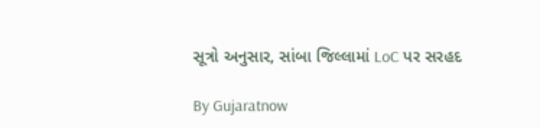સૂત્રો અનુસાર, સાંબા જિલ્લામાં LoC પર સરહદ

By Gujaratnow